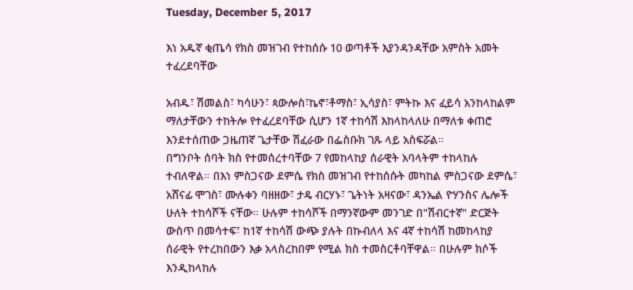Tuesday, December 5, 2017

እነ አዱኛ ቂጤሳ የክስ መዝገብ የተከሰሱ 10 ወጣቶች እያንዳንዳቸው አምስት አመት ተፈረደባቸው

አብዱ፣ ሽመልስ፣ ካሳሁን፣ ጳውሎስ፣ኬኖ፣ቶማስ፣ ኢሳያስ፣ ምትኩ እና ፈይሳ አንከላከልም ማለታቸውን ተከትሎ የተፈረደባቸው ሲሆን 1ኛ ተከሳሽ እከላከላለሁ በማለቱ ቀጠሮ እንደተሰጠው ጋዜጠኛ ጌታቸው ሽፈራው በፌስቡክ ገጹ ላይ አስፍሯል።
በግንቦት ሰባት ክስ የተመሰረተባቸው 7 የመከላከያ ሰራዊት አባላትም ተከላከሉ ተብለዋል። በእነ ምስጋናው ደምሴ የክስ መዝገብ የተከሰሱት መካከል ምስጋናው ደምሴ፣ አሸናፊ ሞገስ፣ ሙሉቀን ባዘዘው፣ ታዴ ብርሃኑ፣ ጌትነት አዛናው፣ ዳንኤል ዮሃንስና ሌሎች ሁለት ተከሳሾች ናቸው። ሁሉም ተከሳሾች በማንኛውም መንገድ በ"ሽብርተኛ" ድርጅት ውስጥ በመሳተፍ፣ ከ1ኛ ተከሳሽ ውጭ ያሉት በኩብለላ እና 4ኛ ተከሳሽ ከመከላከያ ሰራዊት የተረከበውን እቃ አላስረከበም የሚል ክስ ተመስርቶባቸዋል። በሁሉም ክሶች እንዲከላከሉ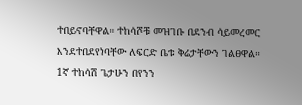ተበይኖባቸዋል። ተከሳሾቹ መዝገቡ በደንብ ሳይመረመር እንደተበደየነባቸው ለፍርድ ቤቱ ቅሬታቸውን ገልፀዋል።
1ኛ ተከሳሽ ጌታሁን በየንን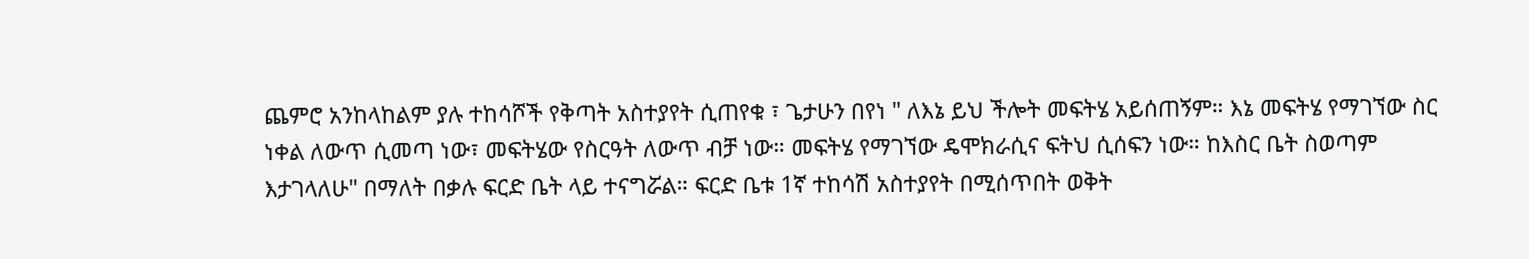ጨምሮ አንከላከልም ያሉ ተከሳሾች የቅጣት አስተያየት ሲጠየቁ ፣ ጌታሁን በየነ " ለእኔ ይህ ችሎት መፍትሄ አይሰጠኝም። እኔ መፍትሄ የማገኘው ስር ነቀል ለውጥ ሲመጣ ነው፣ መፍትሄው የስርዓት ለውጥ ብቻ ነው። መፍትሄ የማገኘው ዴሞክራሲና ፍትህ ሲሰፍን ነው። ከእስር ቤት ስወጣም እታገላለሁ" በማለት በቃሉ ፍርድ ቤት ላይ ተናግሯል። ፍርድ ቤቱ 1ኛ ተከሳሽ አስተያየት በሚሰጥበት ወቅት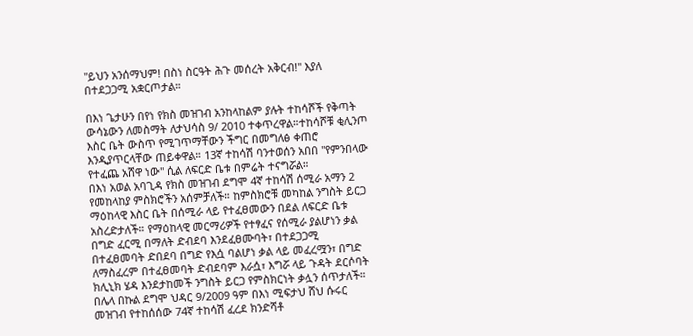"ይህን አንሰማህም! በስነ ስርዓት ሕጉ መሰረት አቅርብ!" እያለ በተደጋጋሚ አቋርጦታል።

በእነ ጌታሁን በየነ የክስ መዝገብ አንከላከልም ያሉት ተከሳሾች የቅጣት ውሳኔውን ለመስማት ለታህሳስ 9/ 2010 ተቀጥረዋል።ተከሳሾቹ ቂሊንጦ እስር ቤት ውስጥ የሚገጥማቸውን ችግር በመግለፅ ቀጠሮ እንዲያጥርላቸው ጠይቀዋል። 13ኛ ተከሳሽ ባንተወሰን አበበ "የምንበላው የተፈጨ አሸዋ ነው" ሲል ለፍርድ ቤቱ በምሬት ተናግሯል።
በእነ አወል አባጊዳ የክስ መዝገብ ደግሞ 4ኛ ተከሳሽ ሰሚራ አማን 2 የመከላከያ ምስክሮችን አሰምቻለች። ከምስክሮቹ መካከል ንግስት ይርጋ ማዕከላዊ እስር ቤት በሰሚራ ላይ የተፈፀመውን በደል ለፍርድ ቤቱ አስረድታለች። የማዕከላዊ መርማሪዎች የተፃፈና የሰሚራ ያልሆነን ቃል በግድ ፈርሚ በማለት ድብደባ እንደፈፀሙባት፣ በተደጋጋሚ በተፈፀመባት ድበደባ በግድ የእሷ ባልሆነ ቃል ላይ መፈረሟን፣ በግድ ለማስፈረም በተፈፀመባት ድብደባም እራሷ፣ እግሯ ላይ ጉዳት ደርሶባት ክሊኒክ ሄዳ እንደታከመች ንግስት ይርጋ የምስክርነት ቃሏን ሰጥታለች።
በሌላ በኩል ደግሞ ህዳር 9/2009 ዓም በእነ ሚፍታህ ሸህ ሱሩር መዝገብ የተከሰሰው 74ኛ ተከሳሽ ፈረደ ክንድሻቶ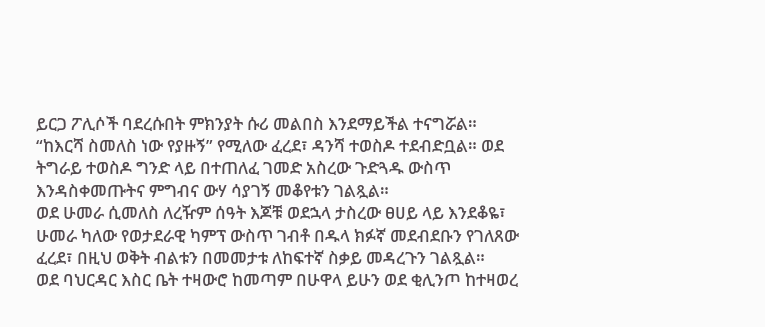ይርጋ ፖሊሶች ባደረሱበት ምክንያት ሱሪ መልበስ እንደማይችል ተናግሯል።
“ከእርሻ ስመለስ ነው የያዙኝ” የሚለው ፈረደ፣ ዳንሻ ተወስዶ ተደብድቧል። ወደ ትግራይ ተወስዶ ግንድ ላይ በተጠለፈ ገመድ አስረው ጉድጓዱ ውስጥ እንዳስቀመጡትና ምግብና ውሃ ሳያገኝ መቆየቱን ገልጿል።
ወደ ሁመራ ሲመለስ ለረዥም ሰዓት እጆቹ ወደኋላ ታስረው ፀሀይ ላይ እንደቆዬ፣ ሁመራ ካለው የወታደራዊ ካምፕ ውስጥ ገብቶ በዱላ ክፉኛ መደብደቡን የገለጸው ፈረደ፣ በዚህ ወቅት ብልቱን በመመታቱ ለከፍተኛ ስቃይ መዳረጉን ገልጿል።
ወደ ባህርዳር እስር ቤት ተዛውሮ ከመጣም በሁዋላ ይሁን ወደ ቂሊንጦ ከተዛወረ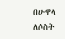በሁዋላ ለሶስት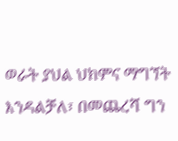ወራት ያህል ህክምና ማግኘት እንዳልቻለ፣ በመጨረሻ ግን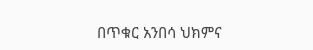በጥቁር አንበሳ ህክምና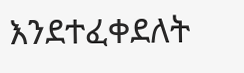እንደተፈቀደለት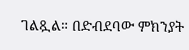ገልጿል። በድብደባው ምክንያት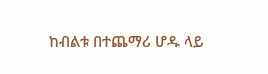ከብልቱ በተጨማሪ ሆዱ ላይ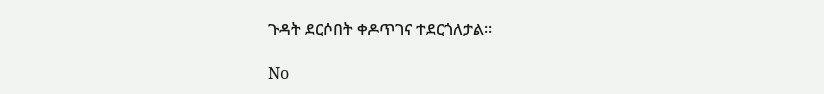ጉዳት ደርሶበት ቀዶጥገና ተደርጎለታል።

No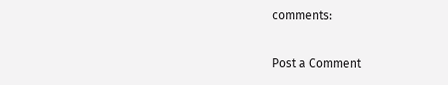comments:

Post a Comment